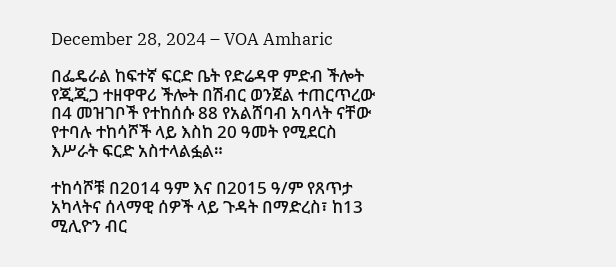December 28, 2024 – VOA Amharic

በፌዴራል ከፍተኛ ፍርድ ቤት የድሬዳዋ ምድብ ችሎት የጂጂጋ ተዘዋዋሪ ችሎት በሽብር ወንጀል ተጠርጥረው በ4 መዝገቦች የተከሰሱ 88 የአልሸባብ አባላት ናቸው የተባሉ ተከሳሾች ላይ እስከ 20 ዓመት የሚደርስ እሥራት ፍርድ አስተላልፏል።

ተከሳሾቹ በ2014 ዓም እና በ2015 ዓ/ም የጸጥታ አካላትና ሰላማዊ ሰዎች ላይ ጉዳት በማድረስ፣ ከ13 ሚሊዮን ብር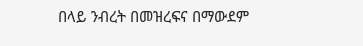በላይ ንብረት በመዝረፍና በማውደም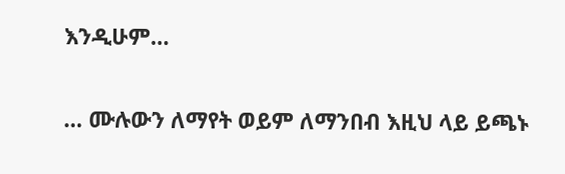እንዲሁም…

… ሙሉውን ለማየት ወይም ለማንበብ እዚህ ላይ ይጫኑ